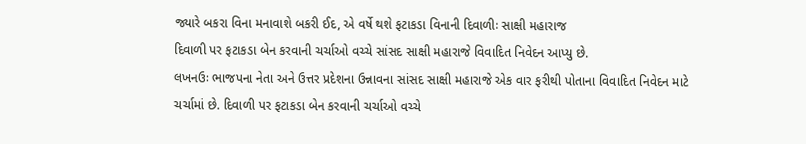જ્યારે બકરા વિના મનાવાશે બકરી ઈદ, એ વર્ષે થશે ફટાકડા વિનાની દિવાળીઃ સાક્ષી મહારાજ
દિવાળી પર ફટાકડા બેન કરવાની ચર્ચાઓ વચ્ચે સાંસદ સાક્ષી મહારાજે વિવાદિત નિવેદન આપ્યુ છે.
લખનઉઃ ભાજપના નેતા અને ઉત્તર પ્રદેશના ઉન્નાવના સાંસદ સાક્ષી મહારાજે એક વાર ફરીથી પોતાના વિવાદિત નિવેદન માટે ચર્ચામાં છે. દિવાળી પર ફટાકડા બેન કરવાની ચર્ચાઓ વચ્ચે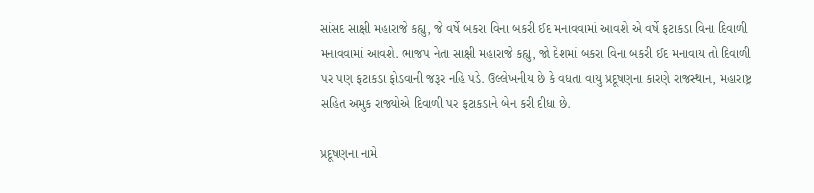સાંસદ સાક્ષી મહારાજે કહ્યુ, જે વર્ષે બકરા વિના બકરી ઈદ મનાવવામાં આવશે એ વર્ષે ફટાકડા વિના દિવાળી મનાવવામાં આવશે. ભાજપ નેતા સાક્ષી મહારાજે કહ્યુ, જો દેશમાં બકરા વિના બકરી ઈદ મનાવાય તો દિવાળી પર પણ ફટાકડા ફોડવાની જરૂર નહિ પડે. ઉલ્લેખનીય છે કે વધતા વાયુ પ્રદૂષણના કારણે રાજસ્થાન, મહારાષ્ટ્ર સહિત અમુક રાજ્યોએ દિવાળી પર ફટાકડાને બેન કરી દીધા છે.

પ્રદૂષણના નામે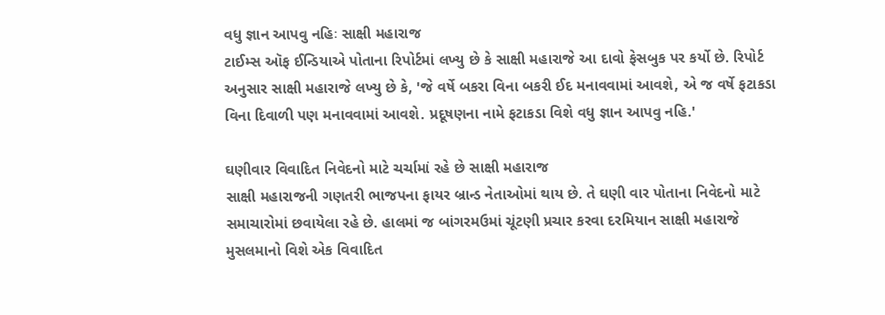વધુ જ્ઞાન આપવુ નહિઃ સાક્ષી મહારાજ
ટાઈમ્સ ઑફ ઈન્ડિયાએ પોતાના રિપોર્ટમાં લખ્યુ છે કે સાક્ષી મહારાજે આ દાવો ફેસબુક પર કર્યો છે. રિપોર્ટ અનુસાર સાક્ષી મહારાજે લખ્યુ છે કે, 'જે વર્ષે બકરા વિના બકરી ઈદ મનાવવામાં આવશે, એ જ વર્ષે ફટાકડા વિના દિવાળી પણ મનાવવામાં આવશે. પ્રદૂષણના નામે ફટાકડા વિશે વધુ જ્ઞાન આપવુ નહિ.'

ઘણીવાર વિવાદિત નિવેદનો માટે ચર્ચામાં રહે છે સાક્ષી મહારાજ
સાક્ષી મહારાજની ગણતરી ભાજપના ફાયર બ્રાન્ડ નેતાઓમાં થાય છે. તે ઘણી વાર પોતાના નિવેદનો માટે સમાચારોમાં છવાયેલા રહે છે. હાલમાં જ બાંગરમઉમાં ચૂંટણી પ્રચાર કરવા દરમિયાન સાક્ષી મહારાજે મુસલમાનો વિશે એક વિવાદિત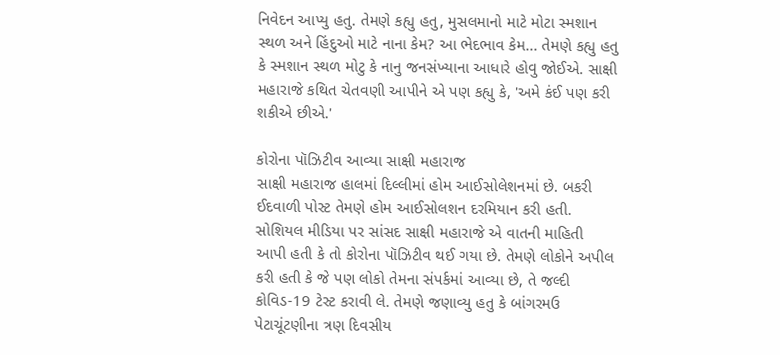નિવેદન આપ્યુ હતુ. તેમણે કહ્યુ હતુ, મુસલમાનો માટે મોટા સ્મશાન સ્થળ અને હિંદુઓ માટે નાના કેમ? આ ભેદભાવ કેમ... તેમણે કહ્યુ હતુ કે સ્મશાન સ્થળ મોટુ કે નાનુ જનસંખ્યાના આધારે હોવુ જોઈએ. સાક્ષી મહારાજે કથિત ચેતવણી આપીને એ પણ કહ્યુ કે, 'અમે કંઈ પણ કરી શકીએ છીએ.'

કોરોના પૉઝિટીવ આવ્યા સાક્ષી મહારાજ
સાક્ષી મહારાજ હાલમાં દિલ્લીમાં હોમ આઈસોલેશનમાં છે. બકરી ઈદવાળી પોસ્ટ તેમણે હોમ આઈસોલશન દરમિયાન કરી હતી. સોશિયલ મીડિયા પર સાંસદ સાક્ષી મહારાજે એ વાતની માહિતી આપી હતી કે તો કોરોના પૉઝિટીવ થઈ ગયા છે. તેમણે લોકોને અપીલ કરી હતી કે જે પણ લોકો તેમના સંપર્કમાં આવ્યા છે, તે જલ્દી કોવિડ-19 ટેસ્ટ કરાવી લે. તેમણે જણાવ્યુ હતુ કે બાંગરમઉ પેટાચૂંટણીના ત્રણ દિવસીય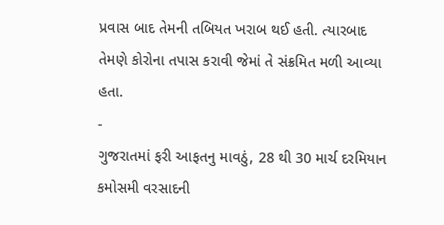પ્રવાસ બાદ તેમની તબિયત ખરાબ થઈ હતી. ત્યારબાદ તેમણે કોરોના તપાસ કરાવી જેમાં તે સંક્રમિત મળી આવ્યા હતા.
-
ગુજરાતમાં ફરી આફતનુ માવઠું, 28 થી 30 માર્ચ દરમિયાન કમોસમી વરસાદની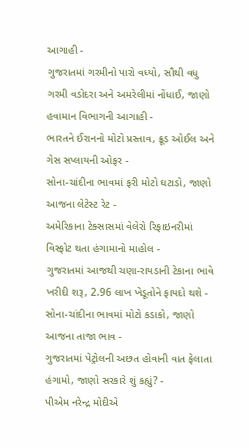આગાહી -
ગુજરાતમાં ગરમીનો પારો વધ્યો, સૌથી વધુ ગરમી વડોદરા અને અમરેલીમાં નોંધાઈ, જાણો હવામાન વિભાગની આગાહી -
ભારતને ઈરાનનો મોટો પ્રસ્તાવ, ક્રૂડ ઓઈલ અને ગેસ સપ્લાયની ઓફર -
સોના-ચાંદીના ભાવમાં ફરી મોટો ઘટાડો, જાણો આજના લેટેસ્ટ રેટ -
અમેરિકાના ટેક્સાસમાં વેલેરો રિફાઇનરીમાં વિસ્ફોટ થતા હંગામાનો માહોલ -
ગુજરાતમાં આજથી ચણા-રાયડાની ટેકાના ભાવે ખરીદી શરૂ, 2.96 લાખ ખેડૂતોને ફાયદો થશે -
સોના-ચાંદીના ભાવમાં મોટો કડાકો, જાણો આજના તાજા ભાવ -
ગુજરાતમાં પેટ્રોલની અછત હોવાની વાત ફેલાતા હંગામો, જાણો સરકારે શું કહ્યું? -
પીએમ નરેન્દ્ર મોદીએ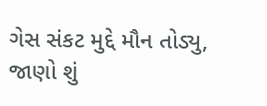ગેસ સંકટ મુદ્દે મૌન તોડ્યુ, જાણો શું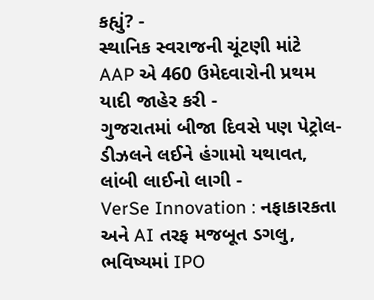કહ્યું? -
સ્થાનિક સ્વરાજની ચૂંટણી માંટે AAP એ 460 ઉમેદવારોની પ્રથમ યાદી જાહેર કરી -
ગુજરાતમાં બીજા દિવસે પણ પેટ્રોલ-ડીઝલને લઈને હંગામો યથાવત, લાંબી લાઈનો લાગી -
VerSe Innovation : નફાકારકતા અને AI તરફ મજબૂત ડગલુ, ભવિષ્યમાં IPO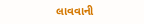લાવવાની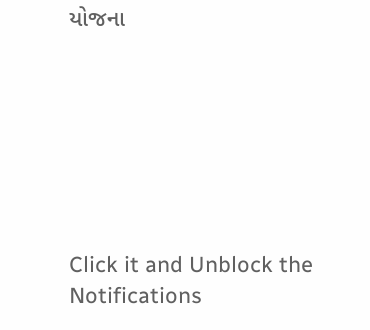યોજના







Click it and Unblock the Notifications